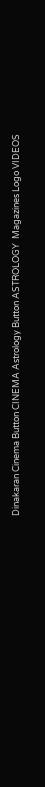Dinakaran Cinema Button CINEMA Astrology Button ASTROLOGY  Magazines Logo VIDEOS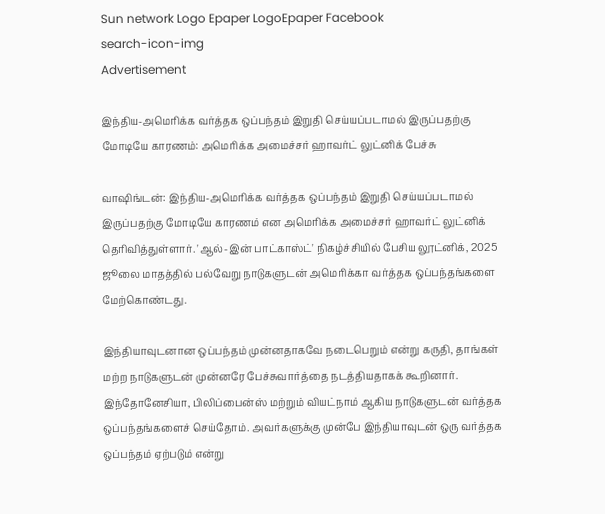Sun network Logo Epaper LogoEpaper Facebook
search-icon-img
Advertisement

இந்திய-அமெரிக்க வர்த்தக ஒப்பந்தம் இறுதி செய்யப்படாமல் இருப்பதற்கு மோடியே காரணம்: அமெரிக்க அமைச்சர் ஹாவர்ட் லுட்னிக் பேச்சு

வாஷிங்டன்: இந்திய-அமெரிக்க வர்த்தக ஒப்பந்தம் இறுதி செய்யப்படாமல் இருப்பதற்கு மோடியே காரணம் என அமெரிக்க அமைச்சர் ஹாவர்ட் லுட்னிக் தெரிவித்துள்ளார். 'ஆல்-இன் பாட்காஸ்ட்' நிகழ்ச்சியில் பேசிய லூட்னிக், 2025 ஜூலை மாதத்தில் பல்வேறு நாடுகளுடன் அமெரிக்கா வர்த்தக ஒப்பந்தங்களை மேற்கொண்டது.

இந்தியாவுடனான ஒப்பந்தம் முன்னதாகவே நடைபெறும் என்று கருதி, தாங்கள் மற்ற நாடுகளுடன் முன்னரே பேச்சுவார்த்தை நடத்தியதாகக் கூறினார். இந்தோனேசியா, பிலிப்பைன்ஸ் மற்றும் வியட்நாம் ஆகிய நாடுகளுடன் வர்த்தக ஒப்பந்தங்களைச் செய்தோம். அவர்களுக்கு முன்பே இந்தியாவுடன் ஒரு வர்த்தக ஒப்பந்தம் ஏற்படும் என்று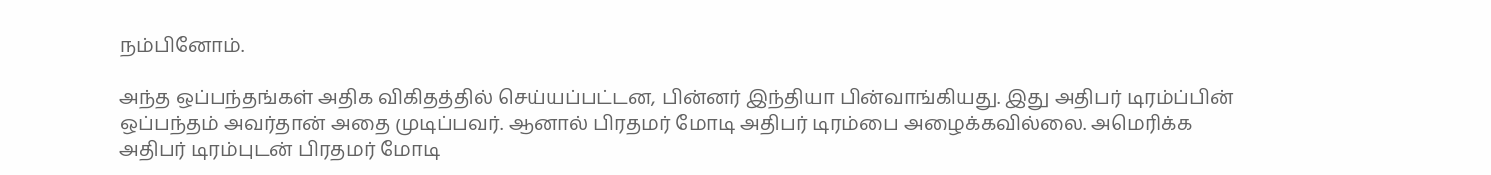நம்பினோம்.

அந்த ஒப்பந்தங்கள் அதிக விகிதத்தில் செய்யப்பட்டன, பின்னர் இந்தியா பின்வாங்கியது. இது அதிபர் டிரம்ப்பின் ஒப்பந்தம் அவர்தான் அதை முடிப்பவர். ஆனால் பிரதமர் மோடி அதிபர் டிரம்பை அழைக்கவில்லை. அமெரிக்க அதிபர் டிரம்புடன் பிரதமர் மோடி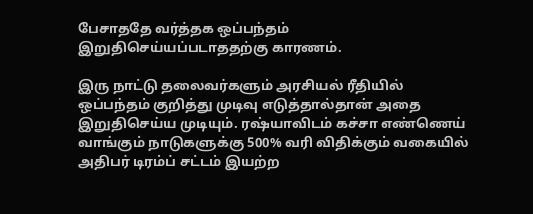பேசாததே வர்த்தக ஒப்பந்தம் இறுதிசெய்யப்படாததற்கு காரணம்.

இரு நாட்டு தலைவர்களும் அரசியல் ரீதியில் ஒப்பந்தம் குறித்து முடிவு எடுத்தால்தான் அதை இறுதிசெய்ய முடியும். ரஷ்யாவிடம் கச்சா எண்ணெய் வாங்கும் நாடுகளுக்கு 500% வரி விதிக்கும் வகையில் அதிபர் டிரம்ப் சட்டம் இயற்ற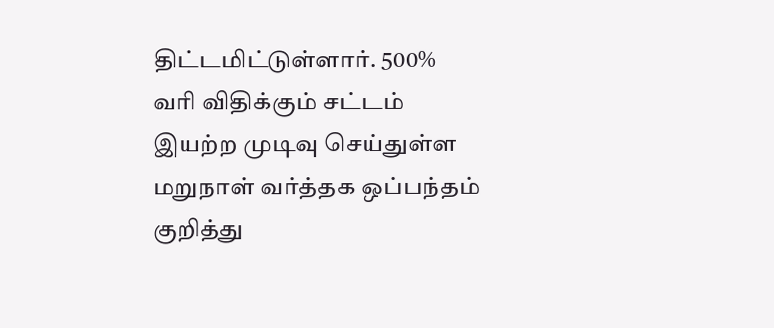திட்டமிட்டுள்ளார். 500% வரி விதிக்கும் சட்டம் இயற்ற முடிவு செய்துள்ள மறுநாள் வர்த்தக ஒப்பந்தம் குறித்து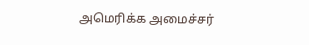அமெரிக்க அமைச்சர்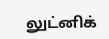லுட்னிக்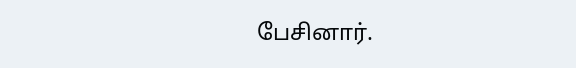பேசினார்.